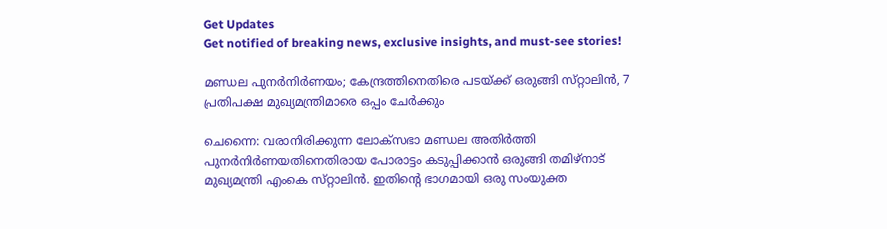Get Updates
Get notified of breaking news, exclusive insights, and must-see stories!

മണ്ഡല പുനർനിർണയം; കേന്ദ്രത്തിനെതിരെ പടയ്ക്ക് ഒരുങ്ങി സ്‌റ്റാലിൻ, 7 പ്രതിപക്ഷ മുഖ്യമന്ത്രിമാരെ ഒപ്പം ചേർക്കും

ചെന്നൈ: വരാനിരിക്കുന്ന ലോക്‌സഭാ മണ്ഡല അതിർത്തി പുനർനിർണയതിനെതിരായ പോരാട്ടം കടുപ്പിക്കാൻ ഒരുങ്ങി തമിഴ്‌നാട് മുഖ്യമന്ത്രി എംകെ സ്‌റ്റാലിൻ. ഇതിന്റെ ഭാഗമായി ഒരു സംയുക്ത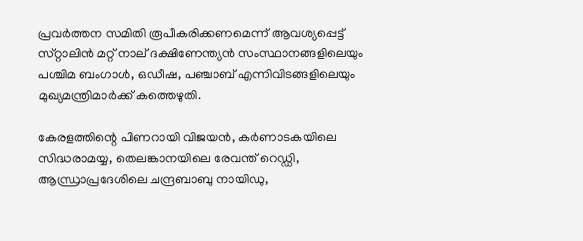പ്രവർത്തന സമിതി രൂപീകരിക്കണമെന്ന് ആവശ്യപ്പെട്ട് സ്‌റ്റാലിൻ മറ്റ് നാല് ദക്ഷിണേന്ത്യൻ സംസ്ഥാനങ്ങളിലെയും പശ്ചിമ ബംഗാൾ, ഒഡീഷ, പഞ്ചാബ് എന്നിവിടങ്ങളിലെയും മുഖ്യമന്ത്രിമാർക്ക് കത്തെഴുതി.

കേരളത്തിന്റെ പിണറായി വിജയൻ, കർണാടകയിലെ സിദ്ധരാമയ്യ, തെലങ്കാനയിലെ രേവന്ത് റെഡ്ഡി, ആന്ധ്രാപ്രദേശിലെ ചന്ദ്രബാബു നായിഡു,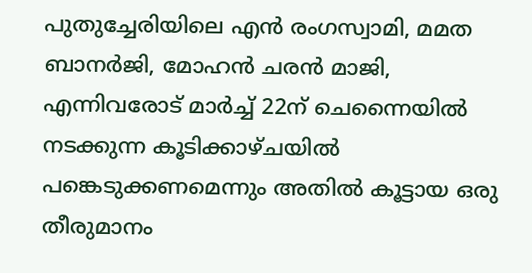പുതുച്ചേരിയിലെ എൻ രംഗസ്വാമി, മമത ബാനർജി, മോഹൻ ചരൻ മാജി, എന്നിവരോട് മാർച്ച് 22ന് ചെന്നൈയിൽ നടക്കുന്ന കൂടിക്കാഴ്‌ചയിൽ പങ്കെടുക്കണമെന്നും അതിൽ കൂട്ടായ ഒരു തീരുമാനം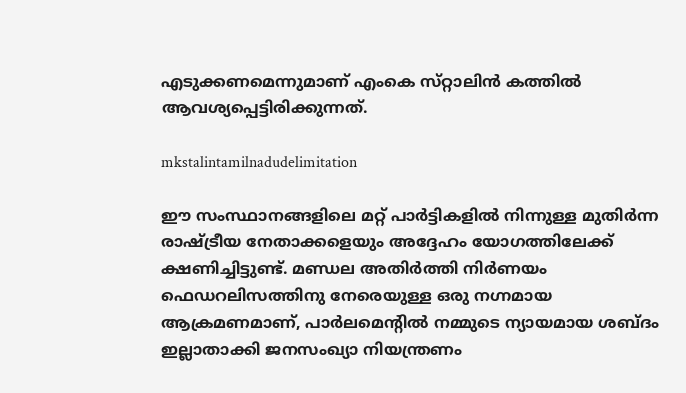എടുക്കണമെന്നുമാണ് എംകെ സ്‌റ്റാലിൻ കത്തിൽ ആവശ്യപ്പെട്ടിരിക്കുന്നത്.

mkstalintamilnadudelimitation

ഈ സംസ്ഥാനങ്ങളിലെ മറ്റ് പാർട്ടികളിൽ നിന്നുള്ള മുതിർന്ന രാഷ്ട്രീയ നേതാക്കളെയും അദ്ദേഹം യോഗത്തിലേക്ക് ക്ഷണിച്ചിട്ടുണ്ട്. മണ്ഡല അതിർത്തി നിർണയം ഫെഡറലിസത്തിനു നേരെയുള്ള ഒരു നഗ്നമായ ആക്രമണമാണ്, പാർലമെന്റിൽ നമ്മുടെ ന്യായമായ ശബ്‌ദം ഇല്ലാതാക്കി ജനസംഖ്യാ നിയന്ത്രണം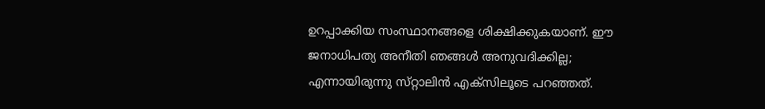ഉറപ്പാക്കിയ സംസ്ഥാനങ്ങളെ ശിക്ഷിക്കുകയാണ്. ഈ ജനാധിപത്യ അനീതി ഞങ്ങൾ അനുവദിക്കില്ല; എന്നായിരുന്നു സ്‌റ്റാലിൻ എക്‌സിലൂടെ പറഞ്ഞത്.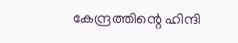കേന്ദ്രത്തിന്റെ ഹിന്ദി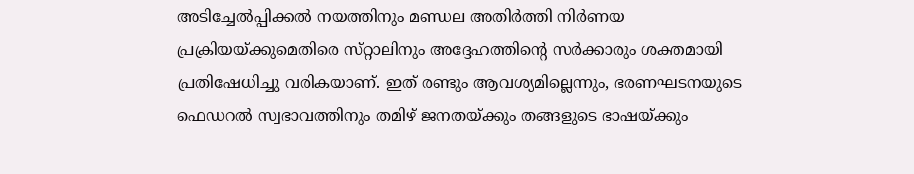അടിച്ചേൽപ്പിക്കൽ നയത്തിനും മണ്ഡല അതിർത്തി നിർണയ പ്രക്രിയയ്ക്കുമെതിരെ സ്‌റ്റാലിനും അദ്ദേഹത്തിന്റെ സർക്കാരും ശക്തമായി പ്രതിഷേധിച്ചു വരികയാണ്. ഇത് രണ്ടും ആവശ്യമില്ലെന്നും, ഭരണഘടനയുടെ ഫെഡറൽ സ്വഭാവത്തിനും തമിഴ് ജനതയ്ക്കും തങ്ങളുടെ ഭാഷയ്ക്കും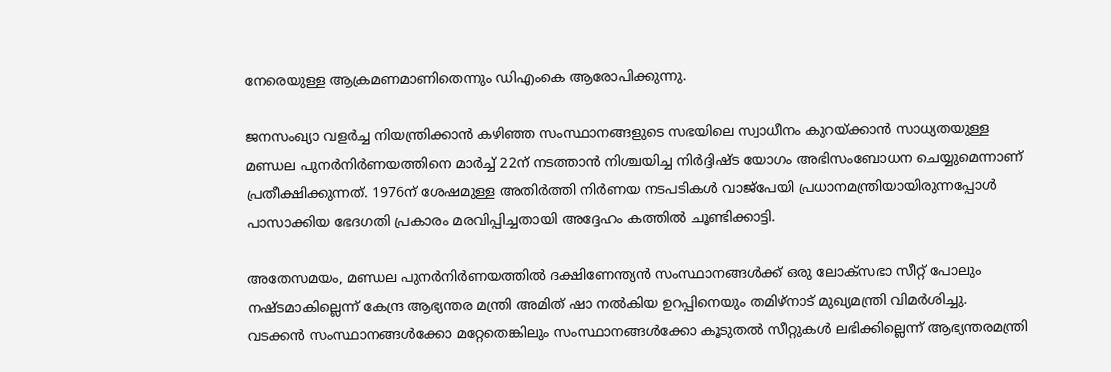നേരെയുള്ള ആക്രമണമാണിതെന്നും ഡിഎംകെ ആരോപിക്കുന്നു.

ജനസംഖ്യാ വളർച്ച നിയന്ത്രിക്കാൻ കഴിഞ്ഞ സംസ്ഥാനങ്ങളുടെ സഭയിലെ സ്വാധീനം കുറയ്ക്കാൻ സാധ്യതയുള്ള മണ്ഡല പുനർനിർണയത്തിനെ മാർച്ച് 22ന് നടത്താൻ നിശ്ചയിച്ച നിർദ്ദിഷ്‌ട യോഗം അഭിസംബോധന ചെയ്യുമെന്നാണ് പ്രതീക്ഷിക്കുന്നത്. 1976ന് ശേഷമുള്ള അതിർത്തി നിർണയ നടപടികൾ വാജ്‌പേയി പ്രധാനമന്ത്രിയായിരുന്നപ്പോൾ പാസാക്കിയ ഭേദഗതി പ്രകാരം മരവിപ്പിച്ചതായി അദ്ദേഹം കത്തിൽ ചൂണ്ടിക്കാട്ടി.

അതേസമയം, മണ്ഡല പുനർനിർണയത്തിൽ ദക്ഷിണേന്ത്യൻ സംസ്ഥാനങ്ങൾക്ക് ഒരു ലോക്‌സഭാ സീറ്റ് പോലും നഷ്‌ടമാകില്ലെന്ന് കേന്ദ്ര ആഭ്യന്തര മന്ത്രി അമിത് ഷാ നൽകിയ ഉറപ്പിനെയും തമിഴ്‌നാട് മുഖ്യമന്ത്രി വിമർശിച്ചു. വടക്കൻ സംസ്ഥാനങ്ങൾക്കോ മറ്റേതെങ്കിലും സംസ്ഥാനങ്ങൾക്കോ കൂടുതൽ സീറ്റുകൾ ലഭിക്കില്ലെന്ന് ആഭ്യന്തരമന്ത്രി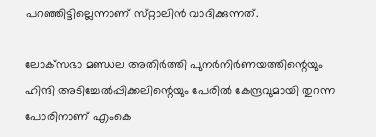പറഞ്ഞിട്ടില്ലെന്നാണ് സ്‌റ്റാലിൻ വാദിക്കുന്നത്.

ലോക്‌സഭാ മണ്ഡല അതിർത്തി പുനർനിർണയത്തിന്റെയും ഹിന്ദി അടിച്ചേൽപ്പിക്കലിന്റെയും പേരിൽ കേന്ദ്രവുമായി തുറന്ന പോരിനാണ് എംകെ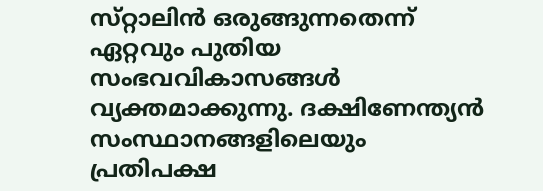സ്‌റ്റാലിൻ ഒരുങ്ങുന്നതെന്ന് ഏറ്റവും പുതിയ സംഭവവികാസങ്ങൾ വ്യക്തമാക്കുന്നു. ദക്ഷിണേന്ത്യൻ സംസ്ഥാനങ്ങളിലെയും പ്രതിപക്ഷ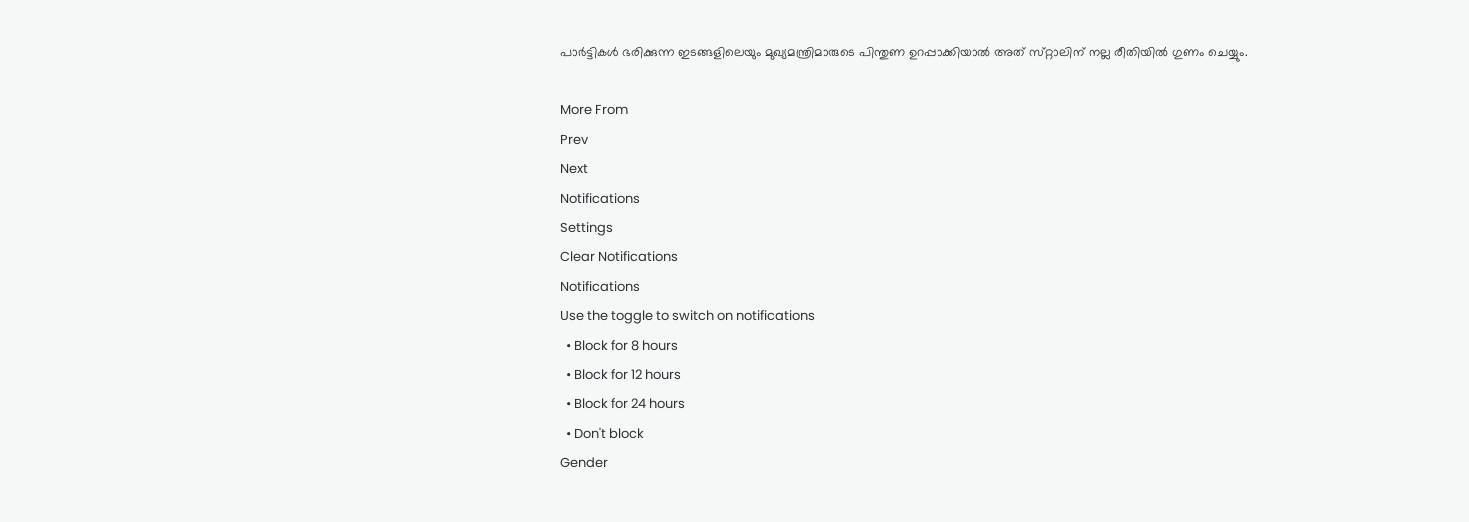പാർട്ടികൾ ഭരിക്കുന്ന ഇടങ്ങളിലെയും മുഖ്യമന്ത്രിമാരുടെ പിന്തുണ ഉറപ്പാക്കിയാൽ അത് സ്‌റ്റാലിന് നല്ല രീതിയിൽ ഗുണം ചെയ്യും.

More From
Prev
Next
Notifications
Settings
Clear Notifications
Notifications
Use the toggle to switch on notifications
  • Block for 8 hours
  • Block for 12 hours
  • Block for 24 hours
  • Don't block
Gender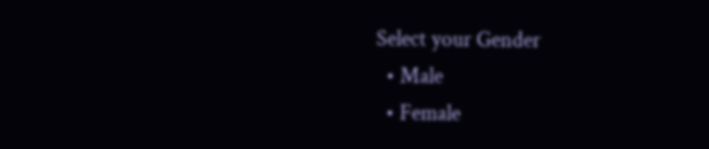Select your Gender
  • Male
  • Female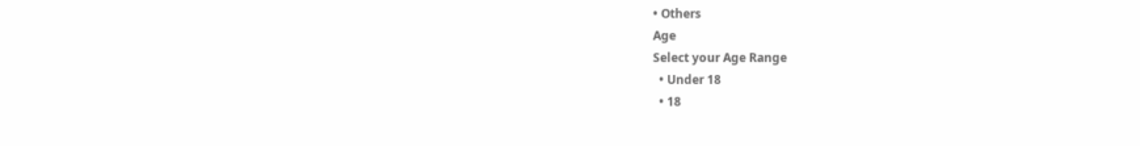• Others
Age
Select your Age Range
  • Under 18
  • 18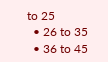to 25
  • 26 to 35
  • 36 to 45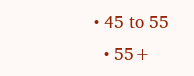• 45 to 55
  • 55+